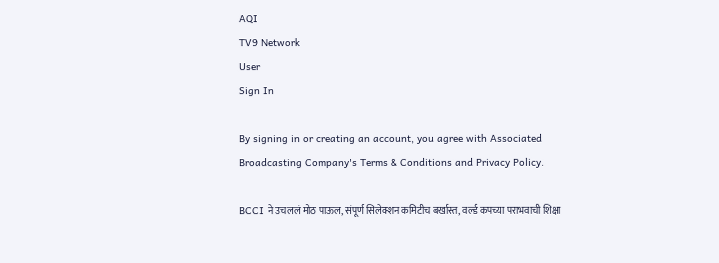AQI
TV9 Network
User
Sign In

By signing in or creating an account, you agree with Associated Broadcasting Company's Terms & Conditions and Privacy Policy.

BCCI ने उचललं मोठ पाऊल, संपूर्ण सिलेक्शन कमिटीच बर्खास्त, वर्ल्ड कपच्या पराभवाची शिक्षा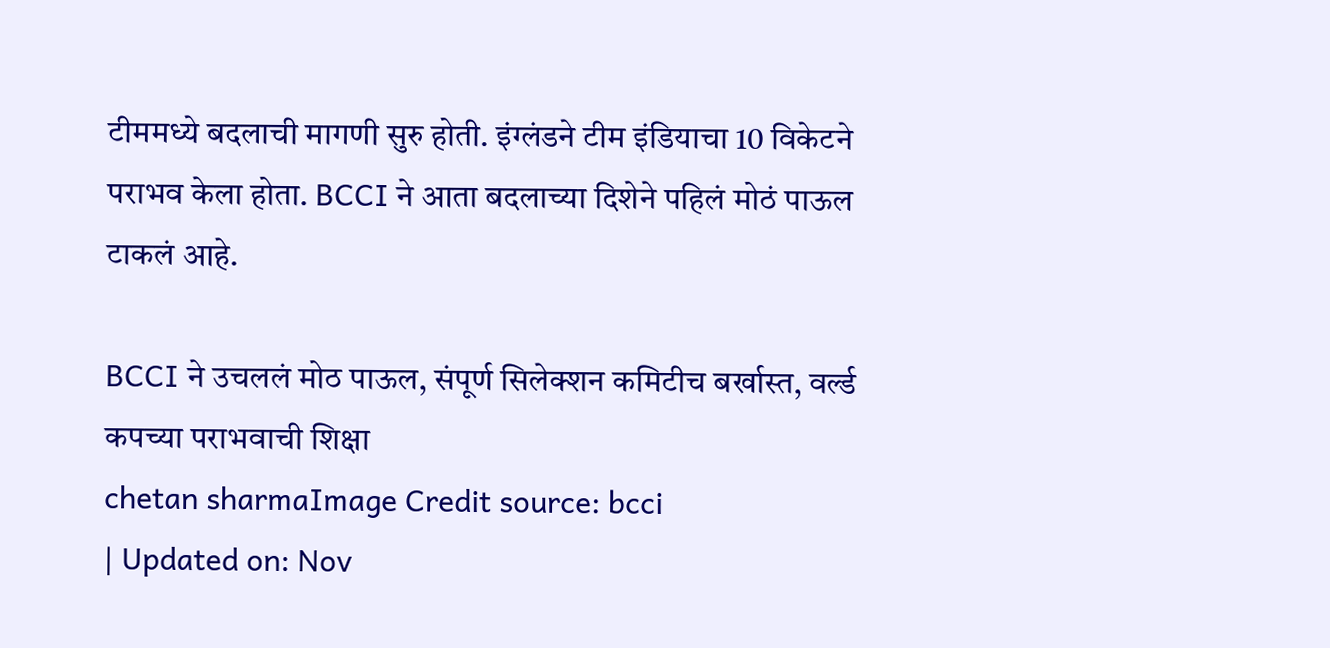टीममध्ये बदलाची मागणी सुरु होती. इंग्लंडने टीम इंडियाचा 10 विकेटने पराभव केला होता. BCCI ने आता बदलाच्या दिशेने पहिलं मोठं पाऊल टाकलं आहे.

BCCI ने उचललं मोठ पाऊल, संपूर्ण सिलेक्शन कमिटीच बर्खास्त, वर्ल्ड कपच्या पराभवाची शिक्षा
chetan sharmaImage Credit source: bcci
| Updated on: Nov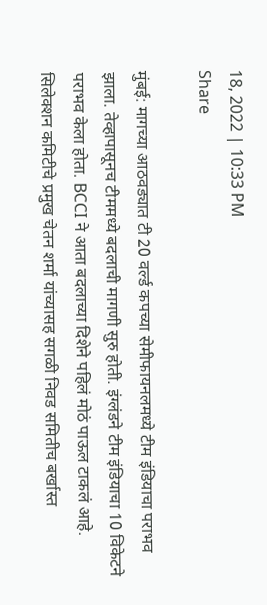18, 2022 | 10:33 PM
Share

मुंबई: मागच्या आठवड्यात टी 20 वर्ल्ड कपच्या सेमीफायनलमध्ये टीम इंडियाचा पराभव झाला. तेव्हापासूनच टीममध्ये बदलाची मागणी सुरु होती. इंग्लंडने टीम इंडियाचा 10 विकेटने पराभव केला होता. BCCI ने आता बदलाच्या दिशेने पहिलं मोठं पाऊल टाकलं आहे. सिलेक्शन कमिटीचे प्रमुख चेतन शर्मा यांच्यासह सगळी निवड समितीच बर्खास्त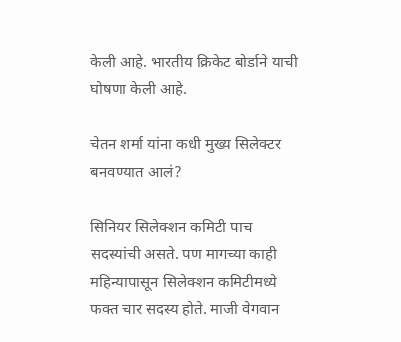केली आहे. भारतीय क्रिकेट बोर्डाने याची घोषणा केली आहे.

चेतन शर्मा यांना कधी मुख्य सिलेक्टर बनवण्यात आलं?

सिनियर सिलेक्शन कमिटी पाच सदस्यांची असते. पण मागच्या काही महिन्यापासून सिलेक्शन कमिटीमध्ये फक्त चार सदस्य होते. माजी वेगवान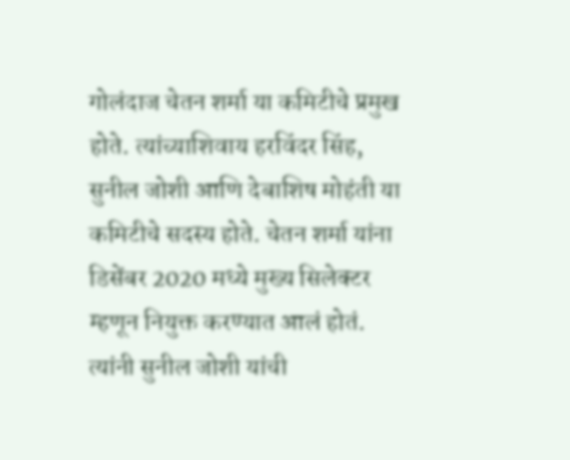गोलंदाज चेतन शर्मा या कमिटीचे प्रमुख होते. त्यांच्याशिवाय हरविंदर सिंह, सुनील जोशी आणि देबाशिष मोहंती या कमिटीचे सदस्य होते. चेतन शर्मा यांना डिसेंबर 2020 मध्ये मुख्य सिलेक्टर म्हणून नियुक्त करण्यात आलं होतं. त्यांनी सुनील जोशी यांची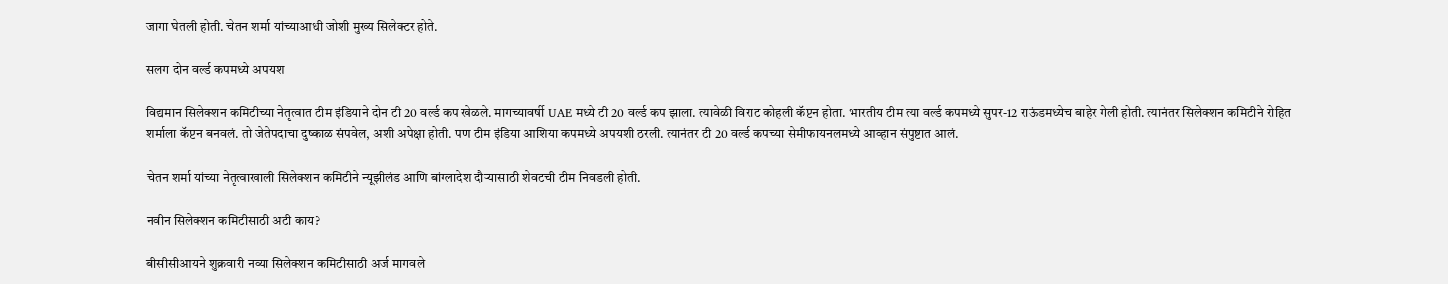जागा घेतली होती. चेतन शर्मा यांच्याआधी जोशी मुख्य सिलेक्टर होते.

सलग दोन वर्ल्ड कपमध्ये अपयश

विद्यमान सिलेक्शन कमिटीच्या नेतृत्वात टीम इंडियाने दोन टी 20 वर्ल्ड कप खेळले. मागच्यावर्षी UAE मध्ये टी 20 वर्ल्ड कप झाला. त्यावेळी विराट कोहली कॅप्टन होता. भारतीय टीम त्या वर्ल्ड कपमध्ये सुपर-12 राऊंडमध्येच बाहेर गेली होती. त्यानंतर सिलेक्शन कमिटीने रोहित शर्माला कॅप्टन बनवलं. तो जेतेपदाचा दुष्काळ संपवेल, अशी अपेक्षा होती. पण टीम इंडिया आशिया कपमध्ये अपयशी ठरली. त्यानंतर टी 20 वर्ल्ड कपच्या सेमीफायनलमध्ये आव्हान संपुष्टात आलं.

चेतन शर्मा यांच्या नेतृत्वाखाली सिलेक्शन कमिटीने न्यूझीलंड आणि बांग्लादेश दौऱ्यासाठी शेवटची टीम निवडली होती.

नवीन सिलेक्शन कमिटीसाठी अटी काय?

बीसीसीआयने शुक्रवारी नव्या सिलेक्शन कमिटीसाठी अर्ज मागवले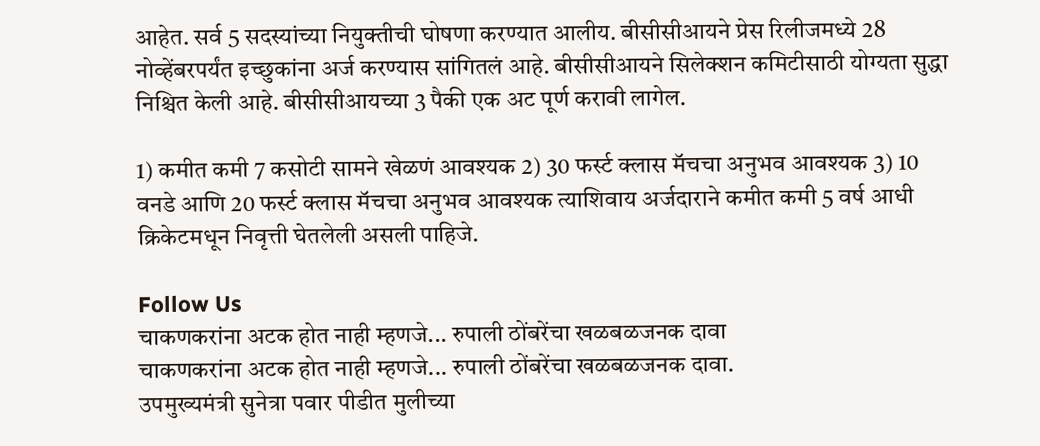आहेत. सर्व 5 सदस्यांच्या नियुक्तीची घोषणा करण्यात आलीय. बीसीसीआयने प्रेस रिलीजमध्ये 28 नोव्हेंबरपर्यंत इच्छुकांना अर्ज करण्यास सांगितलं आहे. बीसीसीआयने सिलेक्शन कमिटीसाठी योग्यता सुद्धा निश्चित केली आहे. बीसीसीआयच्या 3 पैकी एक अट पूर्ण करावी लागेल.

1) कमीत कमी 7 कसोटी सामने खेळणं आवश्यक 2) 30 फर्स्ट क्लास मॅचचा अनुभव आवश्यक 3) 10 वनडे आणि 20 फर्स्ट क्लास मॅचचा अनुभव आवश्यक त्याशिवाय अर्जदाराने कमीत कमी 5 वर्ष आधी क्रिकेटमधून निवृत्ती घेतलेली असली पाहिजे.

Follow Us
चाकणकरांना अटक होत नाही म्हणजे... रुपाली ठोंबरेंचा खळबळजनक दावा
चाकणकरांना अटक होत नाही म्हणजे... रुपाली ठोंबरेंचा खळबळजनक दावा.
उपमुख्यमंत्री सुनेत्रा पवार पीडीत मुलीच्या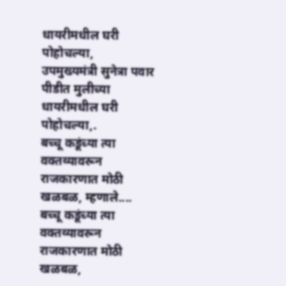धायरीमधील घरी पोहोचल्या,
उपमुख्यमंत्री सुनेत्रा पवार पीडीत मुलीच्या धायरीमधील घरी पोहोचल्या,.
बच्चू कडूंच्या त्या वक्तव्यावरून राजकारणात मोठी खळबळ, म्हणाले....
बच्चू कडूंच्या त्या वक्तव्यावरून राजकारणात मोठी खळबळ,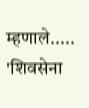म्हणाले.....
'शिवसेना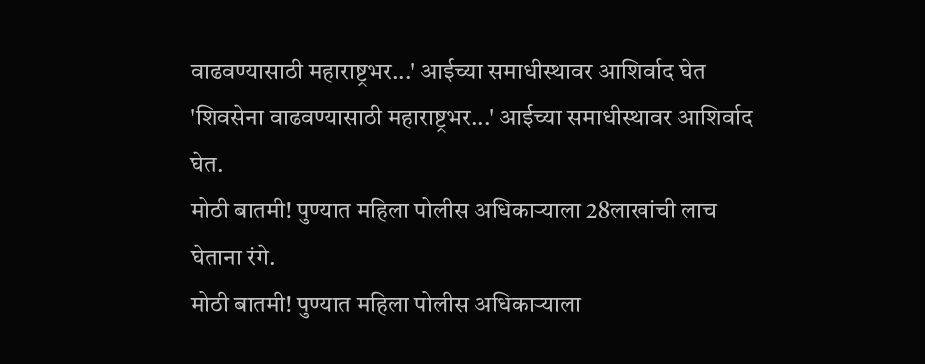वाढवण्यासाठी महाराष्ट्रभर...' आईच्या समाधीस्थावर आशिर्वाद घेत
'शिवसेना वाढवण्यासाठी महाराष्ट्रभर...' आईच्या समाधीस्थावर आशिर्वाद घेत.
मोठी बातमी! पुण्यात महिला पोलीस अधिकाऱ्याला 28लाखांची लाच घेताना रंगे.
मोठी बातमी! पुण्यात महिला पोलीस अधिकाऱ्याला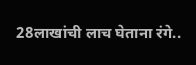28लाखांची लाच घेताना रंगे..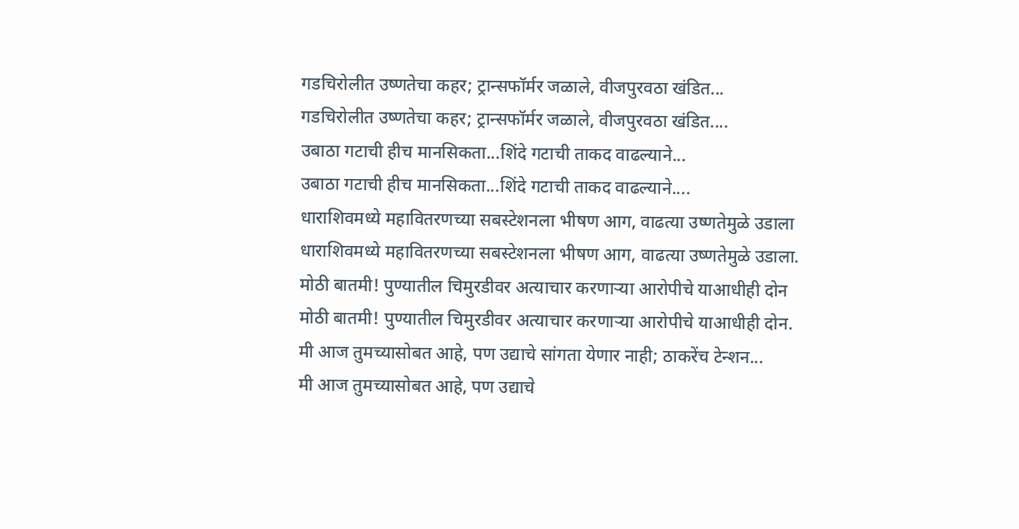गडचिरोलीत उष्णतेचा कहर; ट्रान्सफॉर्मर जळाले, वीजपुरवठा खंडित...
गडचिरोलीत उष्णतेचा कहर; ट्रान्सफॉर्मर जळाले, वीजपुरवठा खंडित....
उबाठा गटाची हीच मानसिकता...शिंदे गटाची ताकद वाढल्याने...
उबाठा गटाची हीच मानसिकता...शिंदे गटाची ताकद वाढल्याने....
धाराशिवमध्ये महावितरणच्या सबस्टेशनला भीषण आग, वाढत्या उष्णतेमुळे उडाला
धाराशिवमध्ये महावितरणच्या सबस्टेशनला भीषण आग, वाढत्या उष्णतेमुळे उडाला.
मोठी बातमी! पुण्यातील चिमुरडीवर अत्याचार करणाऱ्या आरोपीचे याआधीही दोन
मोठी बातमी! पुण्यातील चिमुरडीवर अत्याचार करणाऱ्या आरोपीचे याआधीही दोन.
मी आज तुमच्यासोबत आहे, पण उद्याचे सांगता येणार नाही; ठाकरेंच टेन्शन...
मी आज तुमच्यासोबत आहे, पण उद्याचे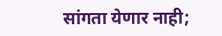सांगता येणार नाही;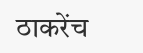ठाकरेंच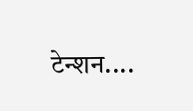टेन्शन....